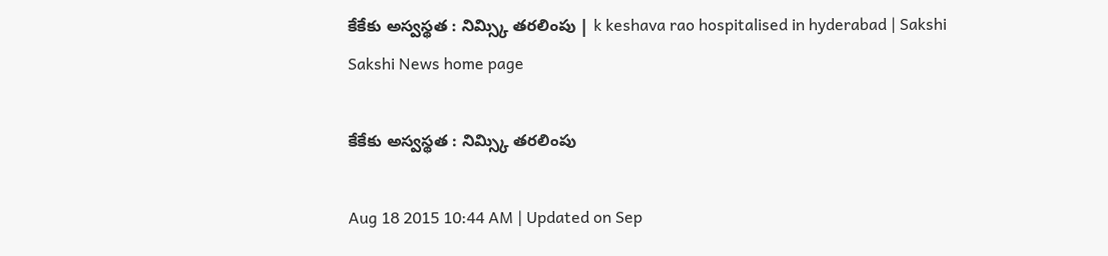కేకేకు అస్వస్థత : నిమ్స్కి తరలింపు | k keshava rao hospitalised in hyderabad | Sakshi
Sakshi News home page

కేకేకు అస్వస్థత : నిమ్స్కి తరలింపు

Aug 18 2015 10:44 AM | Updated on Sep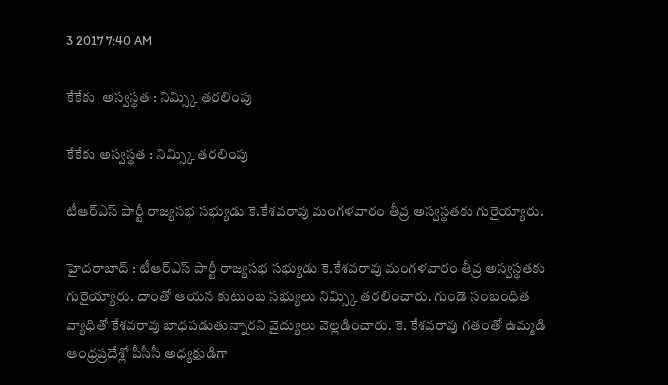3 2017 7:40 AM

కేకేకు  అస్వస్థత : నిమ్స్కి తరలింపు

కేకేకు అస్వస్థత : నిమ్స్కి తరలింపు

టీఆర్ఎస్ పార్టీ రాజ్యసభ సభ్యుడు కె.కేశవరావు మంగళవారం తీవ్ర అస్వస్థతకు గురైయ్యారు.

హైదరాబాద్ : టీఆర్ఎస్ పార్టీ రాజ్యసభ సభ్యుడు కె.కేశవరావు మంగళవారం తీవ్ర అస్వస్థతకు గురైయ్యారు. దాంతో ఆయన కుటుంబ సభ్యులు నిమ్స్కి తరలించారు. గుండె సంబంధిత వ్యాధితో కేశవరావు బాధపడుతున్నారని వైద్యులు వెల్లడించారు. కె. కేశవరావు గతంతో ఉమ్మడి ఆంధ్రప్రదేశ్లో పీసీసీ అధ్యక్షుడిగా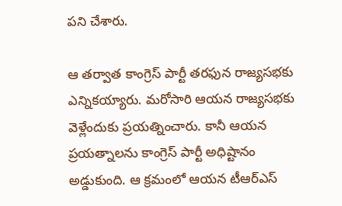పని చేశారు.

ఆ తర్వాత కాంగ్రెస్ పార్టీ తరఫున రాజ్యసభకు ఎన్నికయ్యారు. మరోసారి ఆయన రాజ్యసభకు వెళ్లేందుకు ప్రయత్నించారు. కానీ ఆయన ప్రయత్నాలను కాంగ్రెస్ పార్టీ అధిష్టానం అడ్డుకుంది. ఆ క్రమంలో ఆయన టీఆర్ఎస్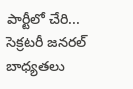పార్టీలో చేరి... సెక్రటరీ జనరల్ బాధ్యతలు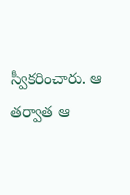స్వీకరించారు. ఆ తర్వాత ఆ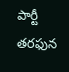పార్టీ తరఫున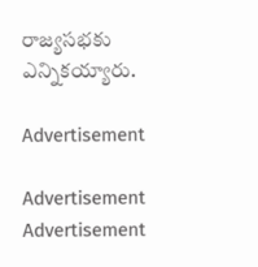రాజ్యసభకు ఎన్నికయ్యారు.

Advertisement

Advertisement
Advertisement